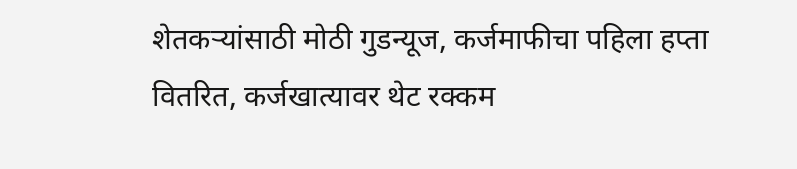शेतकऱ्यांसाठी मोठी गुडन्यूज, कर्जमाफीचा पहिला हप्ता वितरित, कर्जखात्यावर थेट रक्कम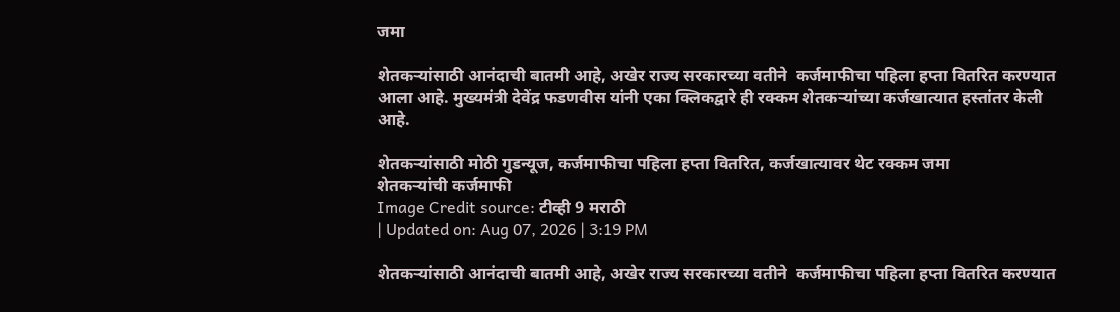जमा

शेतकऱ्यांसाठी आनंदाची बातमी आहे, अखेर राज्य सरकारच्या वतीने  कर्जमाफीचा पहिला हप्ता वितरित करण्यात आला आहे. मुख्यमंत्री देवेंद्र फडणवीस यांनी एका क्लिकद्वारे ही रक्कम शेतकऱ्यांच्या कर्जखात्यात हस्तांतर केली आहे.

शेतकऱ्यांसाठी मोठी गुडन्यूज, कर्जमाफीचा पहिला हप्ता वितरित, कर्जखात्यावर थेट रक्कम जमा
शेतकऱ्यांची कर्जमाफी
Image Credit source: टीव्ही 9 मराठी
| Updated on: Aug 07, 2026 | 3:19 PM

शेतकऱ्यांसाठी आनंदाची बातमी आहे, अखेर राज्य सरकारच्या वतीने  कर्जमाफीचा पहिला हप्ता वितरित करण्यात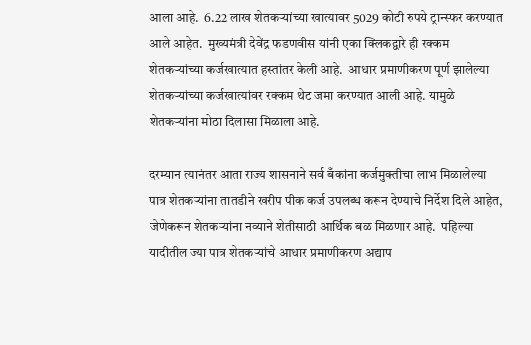आला आहे.  6.22 लाख शेतकऱ्यांच्या खात्यावर 5029 कोटी रुपये ट्रान्स्फर करण्यात आले आहेत.  मुख्यमंत्री देवेंद्र फडणवीस यांनी एका क्लिकद्वारे ही रक्कम शेतकऱ्यांच्या कर्जखात्यात हस्तांतर केली आहे.  आधार प्रमाणीकरण पूर्ण झालेल्या शेतकऱ्यांच्या कर्जखात्यांवर रक्कम थेट जमा करण्यात आली आहे. यामुळे शेतकऱ्यांना मोठा दिलासा मिळाला आहे.

दरम्यान त्यानंतर आता राज्य शासनाने सर्व बँकांना कर्जमुक्तीचा लाभ मिळालेल्या पात्र शेतकऱ्यांना तातडीने खरीप पीक कर्ज उपलब्ध करून देण्याचे निर्देश दिले आहेत, जेणेकरून शेतकऱ्यांना नव्याने शेतीसाठी आर्थिक बळ मिळणार आहे.  पहिल्या यादीतील ज्या पात्र शेतकऱ्यांचे आधार प्रमाणीकरण अद्याप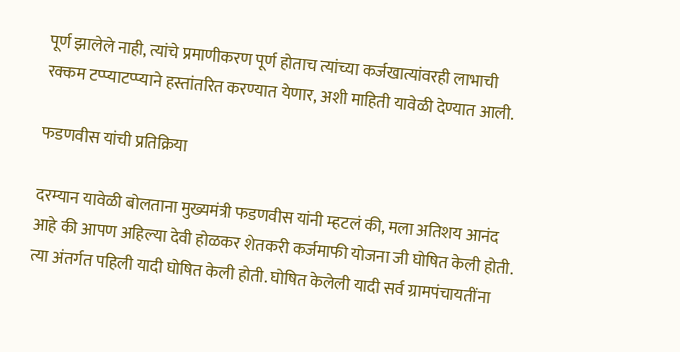पूर्ण झालेले नाही, त्यांचे प्रमाणीकरण पूर्ण होताच त्यांच्या कर्जखात्यांवरही लाभाची रक्कम टप्प्याटप्प्याने हस्तांतरित करण्यात येणार, अशी माहिती यावेळी देण्यात आली.

फडणवीस यांची प्रतिक्रिया

दरम्यान यावेळी बोलताना मुख्यमंत्री फडणवीस यांनी म्हटलं की, मला अतिशय आनंद आहे की आपण अहिल्या देवी होळकर शेतकरी कर्जमाफी योजना जी घोषित केली होती. त्या अंतर्गत पहिली यादी घोषित केली होती. घोषित केलेली यादी सर्व ग्रामपंचायतींना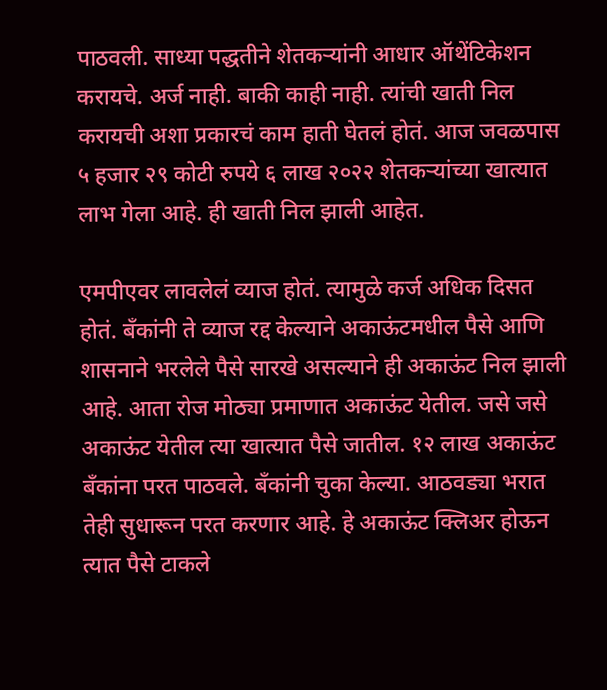पाठवली. साध्या पद्धतीने शेतकऱ्यांनी आधार ऑथेंटिकेशन करायचे. अर्ज नाही. बाकी काही नाही. त्यांची खाती निल करायची अशा प्रकारचं काम हाती घेतलं होतं. आज जवळपास ५ हजार २९ कोटी रुपये ६ लाख २०२२ शेतकऱ्यांच्या खात्यात लाभ गेला आहे. ही खाती निल झाली आहेत.

एमपीएवर लावलेलं व्याज होतं. त्यामुळे कर्ज अधिक दिसत होतं. बँकांनी ते व्याज रद्द केल्याने अकाऊंटमधील पैसे आणि शासनाने भरलेले पैसे सारखे असल्याने ही अकाऊंट निल झाली आहे. आता रोज मोठ्या प्रमाणात अकाऊंट येतील. जसे जसे अकाऊंट येतील त्या खात्यात पैसे जातील. १२ लाख अकाऊंट बँकांना परत पाठवले. बँकांनी चुका केल्या. आठवड्या भरात तेही सुधारून परत करणार आहे. हे अकाऊंट क्लिअर होऊन त्यात पैसे टाकले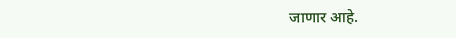जाणार आहे.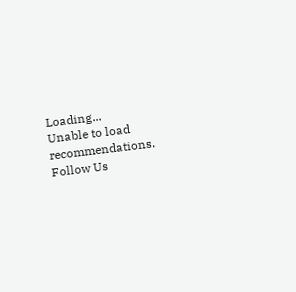Loading...
Unable to load recommendations.
Follow Us